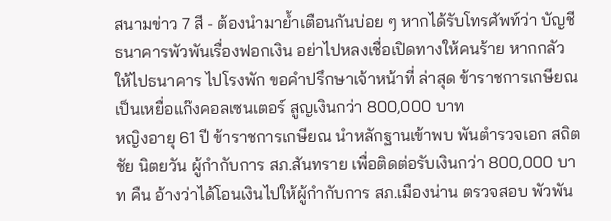สนามข่าว 7 สี - ต้องนำมาย้ำเตือนกันบ่อย ๆ หากได้รับโทรศัพท์ว่า บัญชีธนาคารพัวพันเรื่องฟอกเงิน อย่าไปหลงเชื่อเปิดทางให้คนร้าย หากกลัวให้ไปธนาคาร ไปโรงพัก ขอคำปรึกษาเจ้าหน้าที่ ล่าสุด ข้าราชการเกษียณ เป็นเหยื่อแก๊งคอลเซนเตอร์ สูญเงินกว่า 800,000 บาท
หญิงอายุ 61 ปี ข้าราชการเกษียณ นำหลักฐานเข้าพบ พันตำรวจเอก สถิตชัย นิตยวัน ผู้กำกับการ สภ.สันทราย เพื่อติดต่อรับเงินกว่า 800,000 บาท คืน อ้างว่าได้โอนเงินไปให้ผู้กำกับการ สภ.เมืองน่าน ตรวจสอบ พัวพัน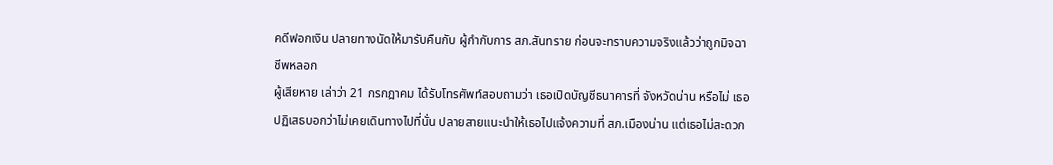คดีฟอกเงิน ปลายทางนัดให้มารับคืนกับ ผู้กำกับการ สภ.สันทราย ก่อนจะทราบความจริงแล้วว่าถูกมิจฉาชีพหลอก
ผู้เสียหาย เล่าว่า 21 กรกฎาคม ได้รับโทรศัพท์สอบถามว่า เธอเปิดบัญชีธนาคารที่ จังหวัดน่าน หรือไม่ เธอปฏิเสธบอกว่าไม่เคยเดินทางไปที่นั่น ปลายสายแนะนำให้เธอไปแจ้งความที่ สภ.เมืองน่าน แต่เธอไม่สะดวก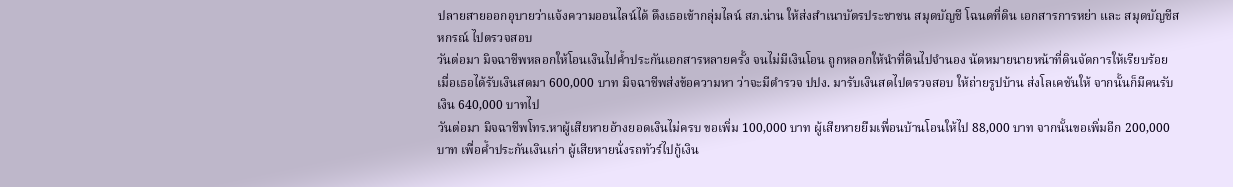ปลายสายออกอุบายว่าแจ้งความออนไลน์ได้ ดึงเธอเข้ากลุ่มไลน์ สภ.น่าน ให้ส่งสำเนาบัตรประชาชน สมุดบัญชี โฉนดที่ดิน เอกสารการหย่า และ สมุดบัญชีสหกรณ์ ไปตรวจสอบ
วันต่อมา มิจฉาชีพหลอกให้โอนเงินไปค้ำประกันเอกสารหลายครั้ง จนไม่มีเงินโอน ถูกหลอกให้นำที่ดินไปจำนอง นัดหมายนายหน้าที่ดินจัดการให้เรียบร้อย เมื่อเธอได้รับเงินสดมา 600,000 บาท มิจฉาชีพส่งข้อความหา ว่าจะมีตำรวจ ปปง. มารับเงินสดไปตรวจสอบ ให้ถ่ายรูปบ้าน ส่งโลเคชันให้ จากนั้นก็มีคนรับเงิน 640,000 บาทไป
วันต่อมา มิจฉาชีพโทร.หาผู้เสียหายอ้างยอดเงินไม่ครบ ขอเพิ่ม 100,000 บาท ผู้เสียหายยืมเพื่อนบ้านโอนให้ไป 88,000 บาท จากนั้นขอเพิ่มอีก 200,000 บาท เพื่อค้ำประกันเงินเก่า ผู้เสียหายนั่งรถทัวร์ไปกู้เงิน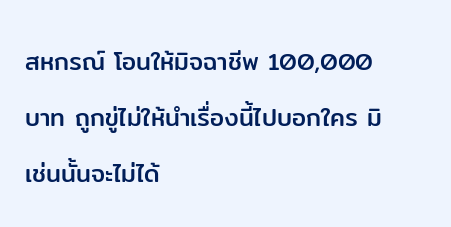สหกรณ์ โอนให้มิจฉาชีพ 100,000 บาท ถูกขู่ไม่ให้นำเรื่องนี้ไปบอกใคร มิเช่นนั้นจะไม่ได้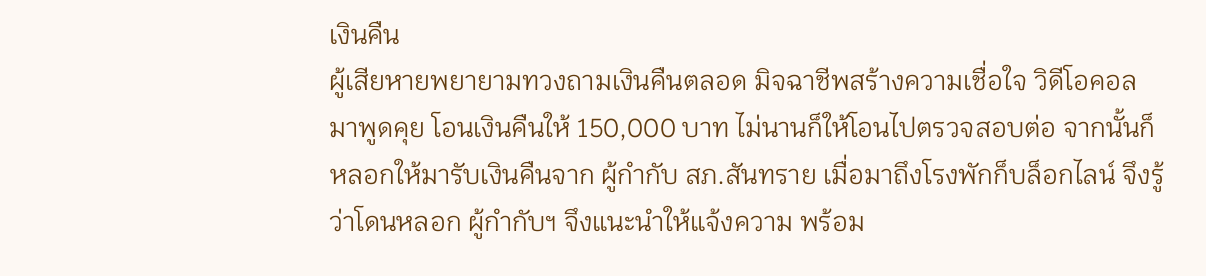เงินคืน
ผู้เสียหายพยายามทวงถามเงินคืนตลอด มิจฉาชีพสร้างความเชื่อใจ วิดีโอคอลมาพูดคุย โอนเงินคืนให้ 150,000 บาท ไม่นานก็ให้โอนไปตรวจสอบต่อ จากนั้นก็หลอกให้มารับเงินคืนจาก ผู้กำกับ สภ.สันทราย เมื่อมาถึงโรงพักก็บล็อกไลน์ จึงรู้ว่าโดนหลอก ผู้กำกับฯ จึงแนะนำให้แจ้งความ พร้อม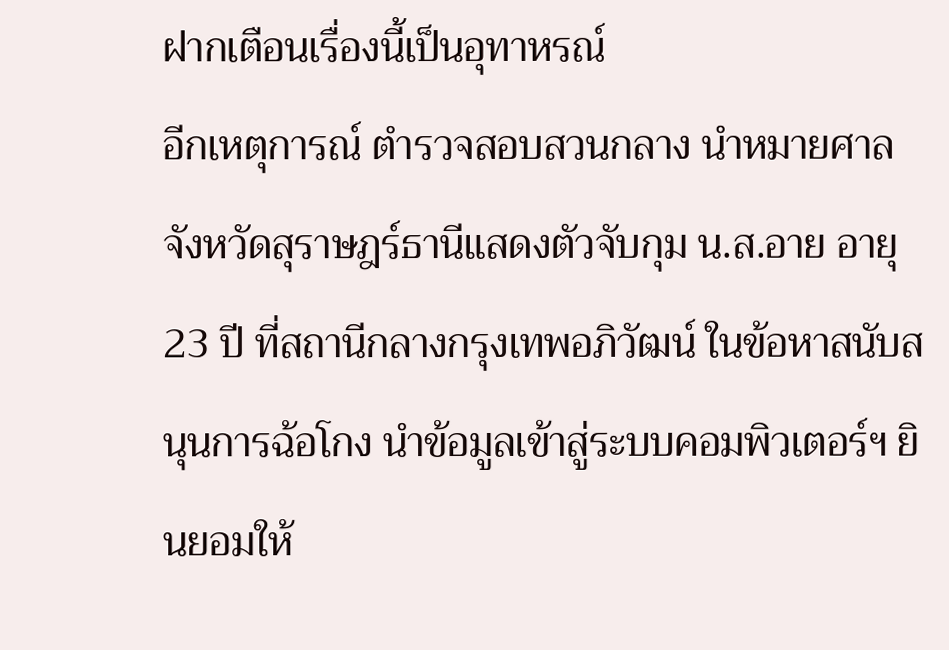ฝากเตือนเรื่องนี้เป็นอุทาหรณ์
อีกเหตุการณ์ ตำรวจสอบสวนกลาง นำหมายศาลจังหวัดสุราษฎร์ธานีแสดงตัวจับกุม น.ส.อาย อายุ 23 ปี ที่สถานีกลางกรุงเทพอภิวัฒน์ ในข้อหาสนับสนุนการฉ้อโกง นำข้อมูลเข้าสู่ระบบคอมพิวเตอร์ฯ ยินยอมให้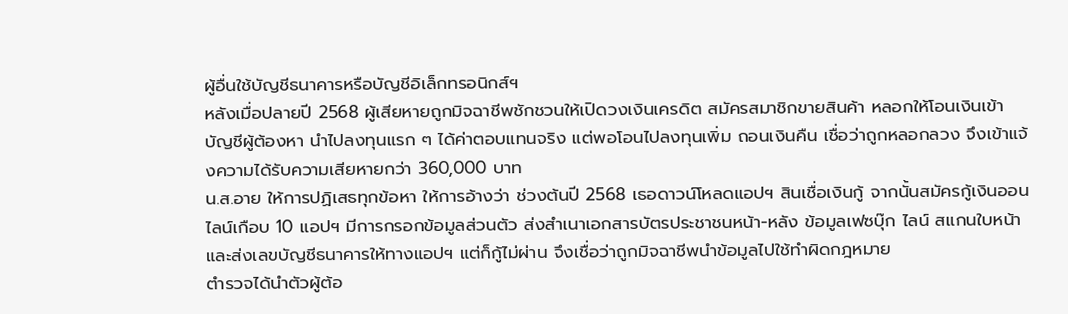ผู้อื่นใช้บัญชีธนาคารหรือบัญชีอิเล็กทรอนิกส์ฯ
หลังเมื่อปลายปี 2568 ผู้เสียหายถูกมิจฉาชีพชักชวนให้เปิดวงเงินเครดิต สมัครสมาชิกขายสินค้า หลอกให้โอนเงินเข้าบัญชีผู้ต้องหา นำไปลงทุนแรก ๆ ได้ค่าตอบแทนจริง แต่พอโอนไปลงทุนเพิ่ม ถอนเงินคืน เชื่อว่าถูกหลอกลวง จึงเข้าแจ้งความได้รับความเสียหายกว่า 360,000 บาท
น.ส.อาย ให้การปฏิเสธทุกข้อหา ให้การอ้างว่า ช่วงต้นปี 2568 เธอดาวน์โหลดแอปฯ สินเชื่อเงินกู้ จากนั้นสมัครกู้เงินออนไลน์เกือบ 10 แอปฯ มีการกรอกข้อมูลส่วนตัว ส่งสำเนาเอกสารบัตรประชาชนหน้า-หลัง ข้อมูลเฟซบุ๊ก ไลน์ สแกนใบหน้า และส่งเลขบัญชีธนาคารให้ทางแอปฯ แต่ก็กู้ไม่ผ่าน จึงเชื่อว่าถูกมิจฉาชีพนำข้อมูลไปใช้ทำผิดกฎหมาย
ตำรวจได้นำตัวผู้ต้อ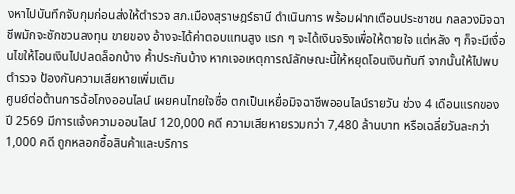งหาไปบันทึกจับกุมก่อนส่งให้ตำรวจ สภ.เมืองสุราษฎร์ธานี ดำเนินการ พร้อมฝากเตือนประชาชน กลลวงมิจฉาชีพมักจะชักชวนลงทุน ขายของ อ้างจะได้ค่าตอบแทนสูง แรก ๆ จะได้เงินจริงเพื่อให้ตายใจ แต่หลัง ๆ ก็จะมีเงื่อนไขให้โอนเงินไปปลดล็อกบ้าง ค้ำประกันบ้าง หากเจอเหตุการณ์ลักษณะนี้ให้หยุดโอนเงินทันที จากนั้นให้ไปพบตำรวจ ป้องกันความเสียหายเพิ่มเติม
ศูนย์ต่อต้านการฉ้อโกงออนไลน์ เผยคนไทยใจซื่อ ตกเป็นเหยื่อมิจฉาชีพออนไลน์รายวัน ช่วง 4 เดือนแรกของปี 2569 มีการแจ้งความออนไลน์ 120,000 คดี ความเสียหายรวมกว่า 7,480 ล้านบาท หรือเฉลี่ยวันละกว่า 1,000 คดี ถูกหลอกซื้อสินค้าและบริการ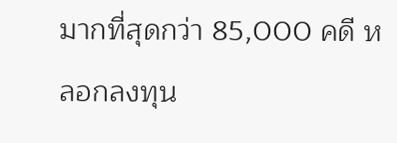มากที่สุดกว่า 85,000 คดี หลอกลงทุน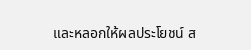และหลอกให้ผลประโยชน์ ส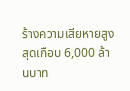ร้างความเสียหายสูงสุดเกือบ 6,000 ล้านบาท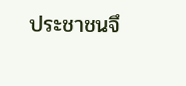ประชาชนจึ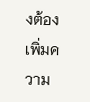งต้องเพิ่มความ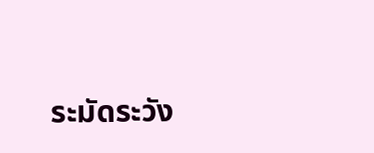ระมัดระวัง